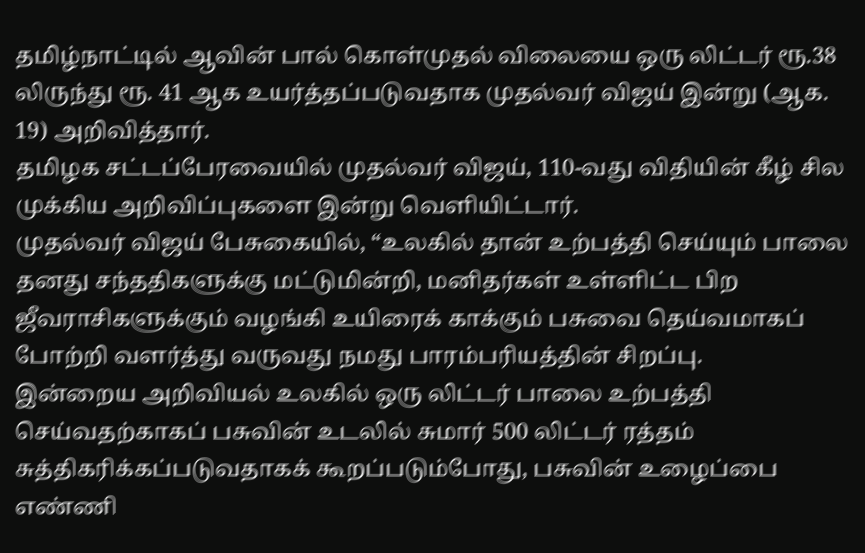தமிழ்நாட்டில் ஆவின் பால் கொள்முதல் விலையை ஒரு லிட்டர் ரூ.38 லிருந்து ரூ. 41 ஆக உயர்த்தப்படுவதாக முதல்வர் விஜய் இன்று (ஆக. 19) அறிவித்தார்.
தமிழக சட்டப்பேரவையில் முதல்வர் விஜய், 110-வது விதியின் கீழ் சில முக்கிய அறிவிப்புகளை இன்று வெளியிட்டார்.
முதல்வர் விஜய் பேசுகையில், “உலகில் தான் உற்பத்தி செய்யும் பாலை தனது சந்ததிகளுக்கு மட்டுமின்றி, மனிதர்கள் உள்ளிட்ட பிற ஜீவராசிகளுக்கும் வழங்கி உயிரைக் காக்கும் பசுவை தெய்வமாகப் போற்றி வளர்த்து வருவது நமது பாரம்பரியத்தின் சிறப்பு.
இன்றைய அறிவியல் உலகில் ஒரு லிட்டர் பாலை உற்பத்தி செய்வதற்காகப் பசுவின் உடலில் சுமார் 500 லிட்டர் ரத்தம் சுத்திகரிக்கப்படுவதாகக் கூறப்படும்போது, பசுவின் உழைப்பை எண்ணி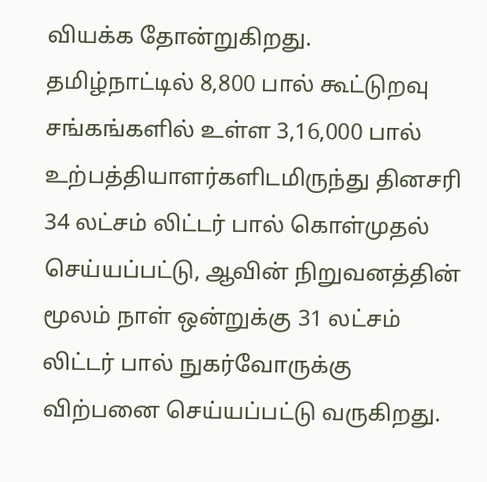வியக்க தோன்றுகிறது.
தமிழ்நாட்டில் 8,800 பால் கூட்டுறவு சங்கங்களில் உள்ள 3,16,000 பால் உற்பத்தியாளர்களிடமிருந்து தினசரி 34 லட்சம் லிட்டர் பால் கொள்முதல் செய்யப்பட்டு, ஆவின் நிறுவனத்தின் மூலம் நாள் ஒன்றுக்கு 31 லட்சம் லிட்டர் பால் நுகர்வோருக்கு விற்பனை செய்யப்பட்டு வருகிறது.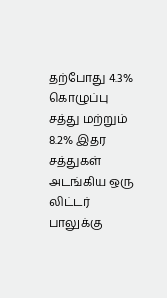தற்போது 4.3% கொழுப்பு சத்து மற்றும் 8.2% இதர சத்துகள் அடங்கிய ஒரு லிட்டர் பாலுக்கு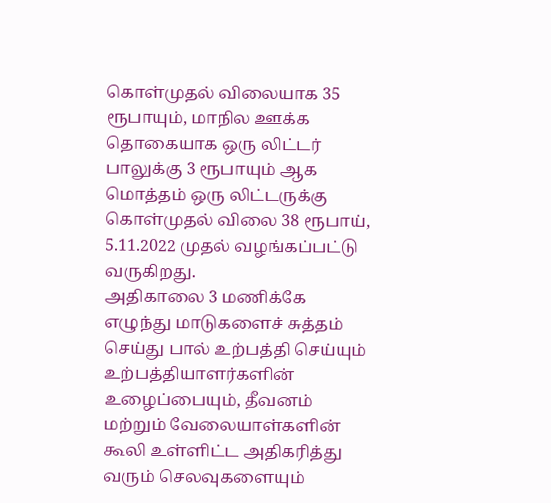கொள்முதல் விலையாக 35 ரூபாயும், மாநில ஊக்க தொகையாக ஒரு லிட்டர் பாலுக்கு 3 ரூபாயும் ஆக மொத்தம் ஒரு லிட்டருக்கு கொள்முதல் விலை 38 ரூபாய், 5.11.2022 முதல் வழங்கப்பட்டு வருகிறது.
அதிகாலை 3 மணிக்கே எழுந்து மாடுகளைச் சுத்தம் செய்து பால் உற்பத்தி செய்யும் உற்பத்தியாளர்களின் உழைப்பையும், தீவனம் மற்றும் வேலையாள்களின் கூலி உள்ளிட்ட அதிகரித்து வரும் செலவுகளையும்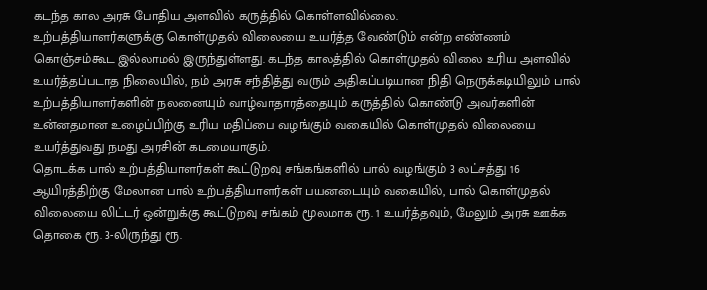கடந்த கால அரசு போதிய அளவில் கருத்தில் கொள்ளவில்லை.
உற்பத்தியாளர்களுக்கு கொள்முதல் விலையை உயர்த்த வேண்டும் என்ற எண்ணம் கொஞ்சம்கூட இல்லாமல் இருந்துள்ளது. கடந்த காலத்தில் கொள்முதல் விலை உரிய அளவில் உயர்த்தப்படாத நிலையில், நம் அரசு சந்தித்து வரும் அதிகப்படியான நிதி நெருக்கடியிலும் பால் உற்பத்தியாளர்களின் நலனையும் வாழ்வாதாரத்தையும் கருத்தில் கொண்டு அவர்களின் உன்னதமான உழைப்பிற்கு உரிய மதிப்பை வழங்கும் வகையில் கொள்முதல் விலையை உயர்த்துவது நமது அரசின் கடமையாகும்.
தொடக்க பால் உற்பத்தியாளர்கள் கூட்டுறவு சங்கங்களில் பால் வழங்கும் 3 லட்சத்து 16 ஆயிரத்திற்கு மேலான பால் உற்பத்தியாளர்கள் பயனடையும் வகையில், பால் கொள்முதல் விலையை லிட்டர் ஒன்றுக்கு கூட்டுறவு சங்கம் மூலமாக ரூ. 1 உயர்த்தவும், மேலும் அரசு ஊக்க தொகை ரூ. 3-லிருந்து ரூ.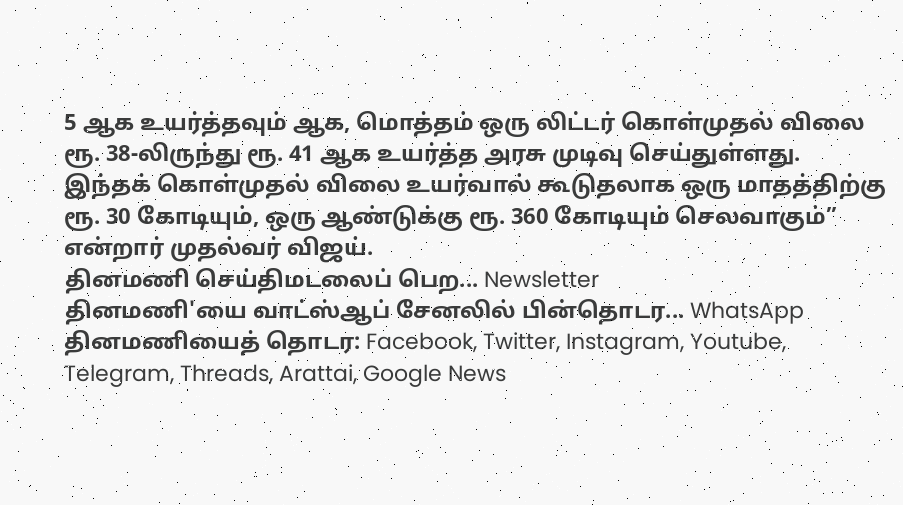5 ஆக உயர்த்தவும் ஆக, மொத்தம் ஒரு லிட்டர் கொள்முதல் விலை ரூ. 38-லிருந்து ரூ. 41 ஆக உயர்த்த அரசு முடிவு செய்துள்ளது.
இந்தக் கொள்முதல் விலை உயர்வால் கூடுதலாக ஒரு மாதத்திற்கு ரூ. 30 கோடியும், ஒரு ஆண்டுக்கு ரூ. 360 கோடியும் செலவாகும்” என்றார் முதல்வர் விஜய்.
தினமணி செய்திமடலைப் பெற... Newsletter
தினமணி'யை வாட்ஸ்ஆப் சேனலில் பின்தொடர... WhatsApp
தினமணியைத் தொடர: Facebook, Twitter, Instagram, Youtube, Telegram, Threads, Arattai, Google News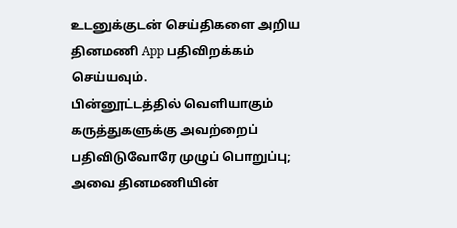உடனுக்குடன் செய்திகளை அறிய தினமணி App பதிவிறக்கம் செய்யவும்.
பின்னூட்டத்தில் வெளியாகும் கருத்துகளுக்கு அவற்றைப் பதிவிடுவோரே முழுப் பொறுப்பு; அவை தினமணியின்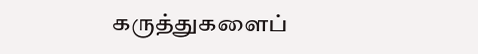கருத்துகளைப்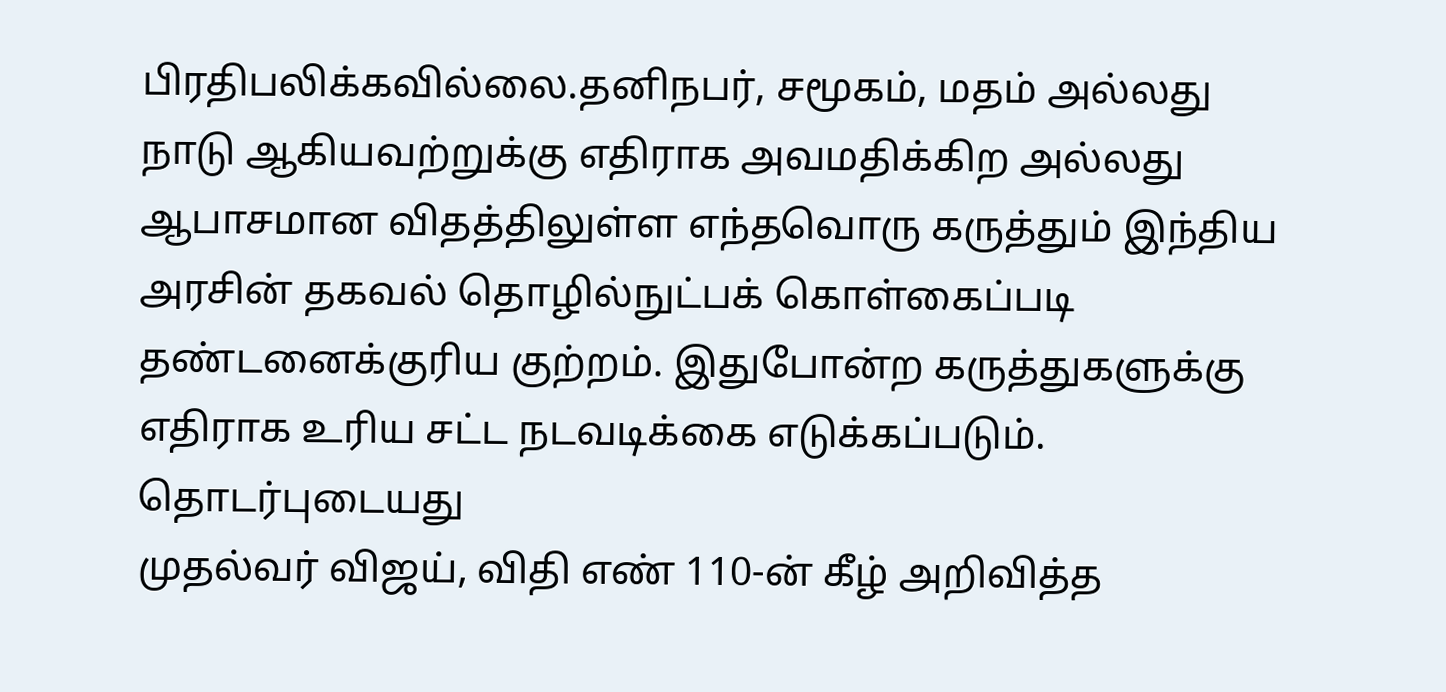பிரதிபலிக்கவில்லை.தனிநபர், சமூகம், மதம் அல்லது நாடு ஆகியவற்றுக்கு எதிராக அவமதிக்கிற அல்லது ஆபாசமான விதத்திலுள்ள எந்தவொரு கருத்தும் இந்திய அரசின் தகவல் தொழில்நுட்பக் கொள்கைப்படி தண்டனைக்குரிய குற்றம். இதுபோன்ற கருத்துகளுக்கு எதிராக உரிய சட்ட நடவடிக்கை எடுக்கப்படும்.
தொடர்புடையது
முதல்வர் விஜய், விதி எண் 110-ன் கீழ் அறிவித்த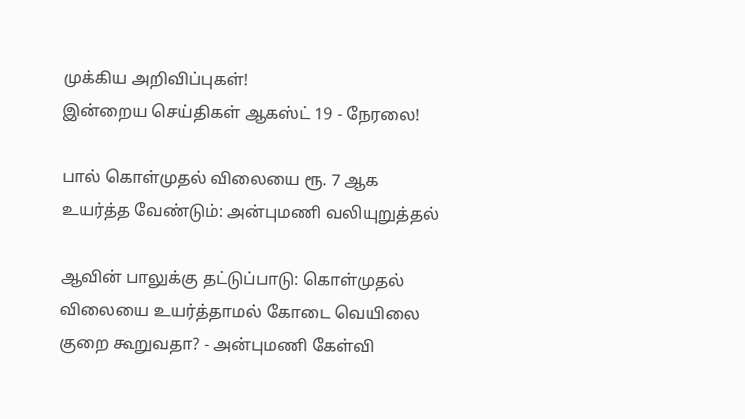முக்கிய அறிவிப்புகள்!
இன்றைய செய்திகள் ஆகஸ்ட் 19 - நேரலை!

பால் கொள்முதல் விலையை ரூ. 7 ஆக உயர்த்த வேண்டும்: அன்புமணி வலியுறுத்தல்

ஆவின் பாலுக்கு தட்டுப்பாடு: கொள்முதல் விலையை உயர்த்தாமல் கோடை வெயிலை குறை கூறுவதா? - அன்புமணி கேள்வி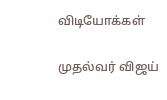விடியோக்கள்

முதல்வர் விஜய்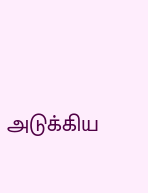அடுக்கிய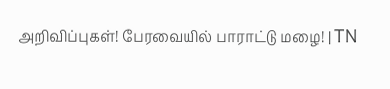அறிவிப்புகள்! பேரவையில் பாராட்டு மழை! | TN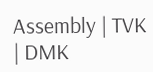Assembly | TVK | DMK